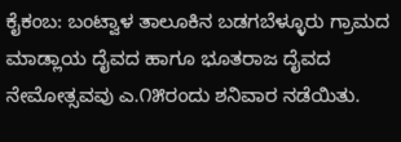ಕೈಕಂಬ: ಬಂಟ್ವಾಳ ತಾಲೂಕಿನ ಬಡಗಬೆಳ್ಳೂರು ಗ್ರಾಮದ ಮಾಡ್ಲಾಯ ದೈವದ ಹಾಗೂ ಭೂತರಾಜ ದೈವದ ನೇಮೋತ್ಸವವು ಎ.೧೫ರಂದು ಶನಿವಾರ ನಡೆಯಿತು.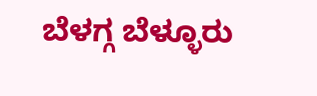ಬೆಳಗ್ಗ ಬೆಳ್ಳೂರು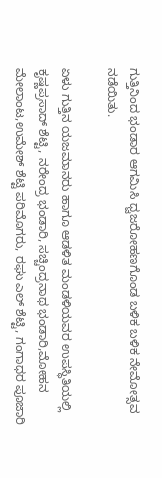ಗುತ್ತಿನಿಂದ ಭಂಡಾರ ಆಗಮಿಸಿ ಧ್ವಜರೋಹಣಗೊಂಡ ಬಳಿಕ ಬಳಿಕ ನೇಮೋತ್ಸವ ನಡೆಯಿತು.

ಏಳು ಗುತ್ತಿನ ಯಜಮಾನರು ಹಾಗೂ ಆಡಳಿತ ಮಂಡಳಿಯವರ ಉಪಸ್ಥಿತಿಯಲ್ಲಿ ಕೃಷ್ಣಪ್ರಸಾದ್ ಶೆಟ್ಟಿ, ನರೇಂದ್ರ ಭಂಡಾರಿ, ಸಚ್ಚಿಂದ್ರನಾಥ ಭಂಡಾರಿ,ಮೋಹನ ಮೇಲಾಂಟ,ಉಮೇಶ್ ಶೆಟ್ಟಿ ಪರಿಮೊಗರು, ರಘು ಎಲ್ ಶೆಟ್ಟಿ, ಗಂಗಾಧರ ಪೂಜಾರಿ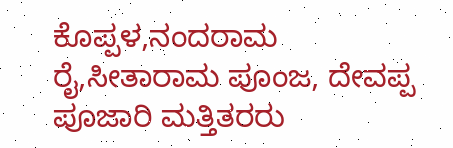ಕೊಪ್ಪಳ,ನಂದರಾಮ ರೈ,ಸೀತಾರಾಮ ಪೂಂಜ, ದೇವಪ್ಪ ಪೂಜಾರಿ ಮತ್ತಿತರರು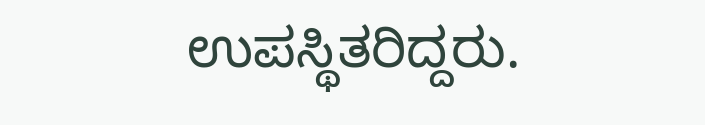ಉಪಸ್ಥಿತರಿದ್ದರು.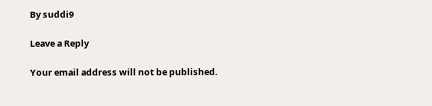By suddi9

Leave a Reply

Your email address will not be published.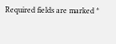Required fields are marked *